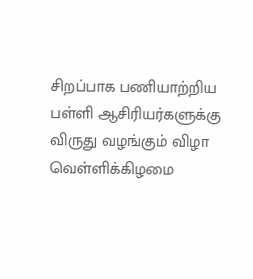சிறப்பாக பணியாற்றிய பள்ளி ஆசிரியர்களுக்கு விருது வழங்கும் விழா வெள்ளிக்கிழமை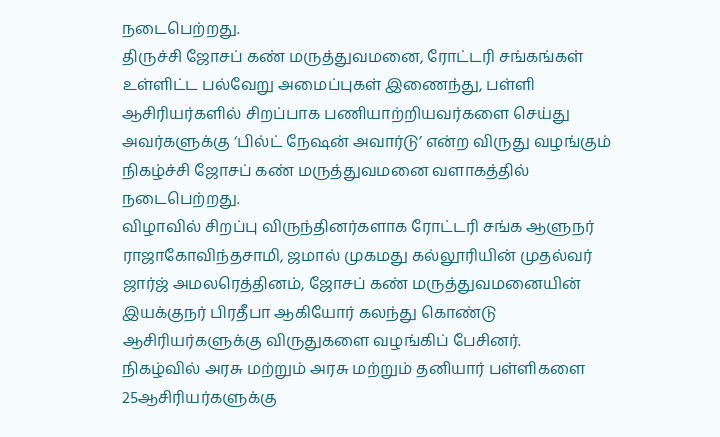நடைபெற்றது.
திருச்சி ஜோசப் கண் மருத்துவமனை, ரோட்டரி சங்கங்கள் உள்ளிட்ட பல்வேறு அமைப்புகள் இணைந்து, பள்ளி ஆசிரியர்களில் சிறப்பாக பணியாற்றியவர்களை செய்து அவர்களுக்கு ‘பில்ட் நேஷன் அவார்டு’ என்ற விருது வழங்கும் நிகழ்ச்சி ஜோசப் கண் மருத்துவமனை வளாகத்தில் நடைபெற்றது.
விழாவில் சிறப்பு விருந்தினர்களாக ரோட்டரி சங்க ஆளுநர் ராஜாகோவிந்தசாமி, ஜமால் முகமது கல்லூரியின் முதல்வர் ஜார்ஜ் அமலரெத்தினம், ஜோசப் கண் மருத்துவமனையின் இயக்குநர் பிரதீபா ஆகியோர் கலந்து கொண்டு ஆசிரியர்களுக்கு விருதுகளை வழங்கிப் பேசினர்.
நிகழ்வில் அரசு மற்றும் அரசு மற்றும் தனியார் பள்ளிகளை 25ஆசிரியர்களுக்கு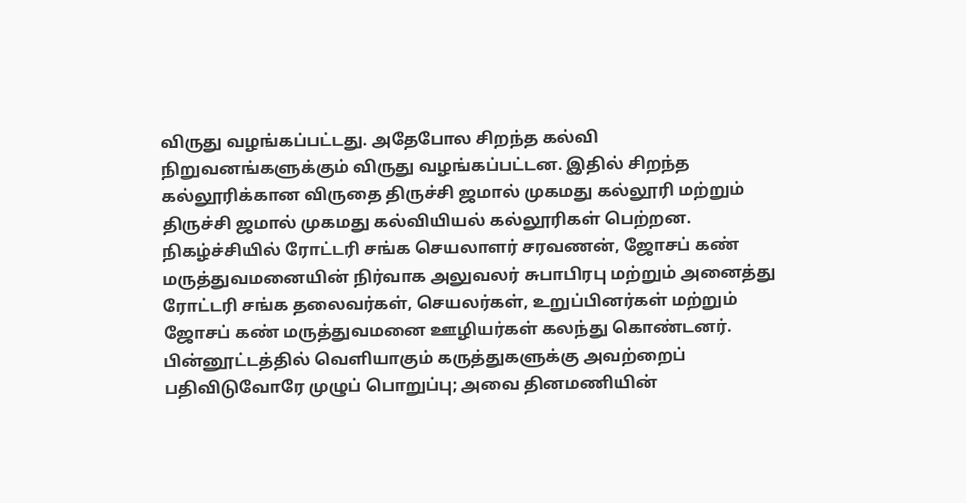விருது வழங்கப்பட்டது. அதேபோல சிறந்த கல்வி நிறுவனங்களுக்கும் விருது வழங்கப்பட்டன. இதில் சிறந்த கல்லூரிக்கான விருதை திருச்சி ஜமால் முகமது கல்லூரி மற்றும் திருச்சி ஜமால் முகமது கல்வியியல் கல்லூரிகள் பெற்றன.
நிகழ்ச்சியில் ரோட்டரி சங்க செயலாளர் சரவணன், ஜோசப் கண் மருத்துவமனையின் நிர்வாக அலுவலர் சுபாபிரபு மற்றும் அனைத்து ரோட்டரி சங்க தலைவர்கள், செயலர்கள், உறுப்பினர்கள் மற்றும் ஜோசப் கண் மருத்துவமனை ஊழியர்கள் கலந்து கொண்டனர்.
பின்னூட்டத்தில் வெளியாகும் கருத்துகளுக்கு அவற்றைப் பதிவிடுவோரே முழுப் பொறுப்பு; அவை தினமணியின்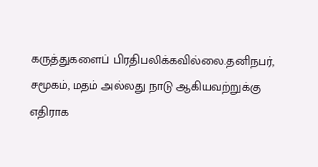கருத்துகளைப் பிரதிபலிக்கவில்லை.தனிநபர், சமூகம், மதம் அல்லது நாடு ஆகியவற்றுக்கு எதிராக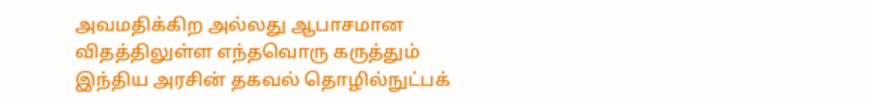அவமதிக்கிற அல்லது ஆபாசமான விதத்திலுள்ள எந்தவொரு கருத்தும் இந்திய அரசின் தகவல் தொழில்நுட்பக்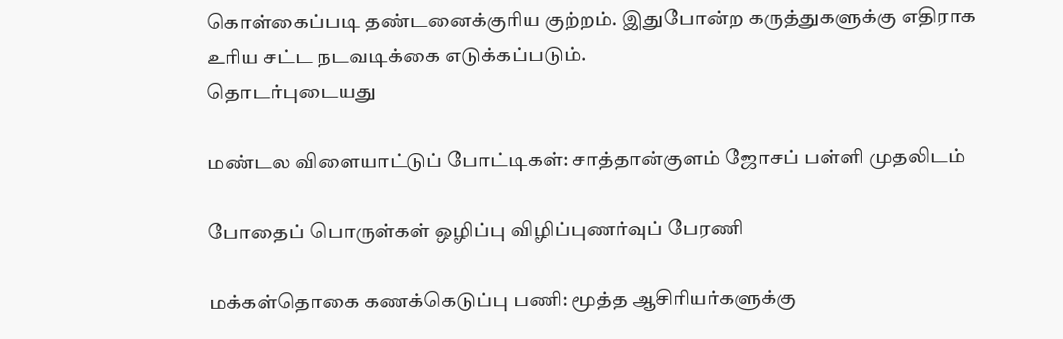கொள்கைப்படி தண்டனைக்குரிய குற்றம். இதுபோன்ற கருத்துகளுக்கு எதிராக உரிய சட்ட நடவடிக்கை எடுக்கப்படும்.
தொடர்புடையது

மண்டல விளையாட்டுப் போட்டிகள்: சாத்தான்குளம் ஜோசப் பள்ளி முதலிடம்

போதைப் பொருள்கள் ஒழிப்பு விழிப்புணர்வுப் பேரணி

மக்கள்தொகை கணக்கெடுப்பு பணி: மூத்த ஆசிரியர்களுக்கு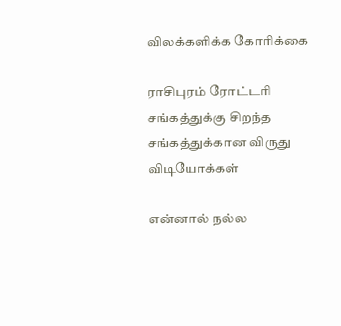விலக்களிக்க கோரிக்கை

ராசிபுரம் ரோட்டரி சங்கத்துக்கு சிறந்த சங்கத்துக்கான விருது
விடியோக்கள்

என்னால் நல்ல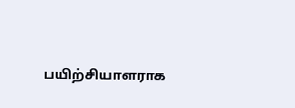பயிற்சியாளராக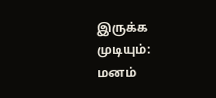இருக்க முடியும்: மனம்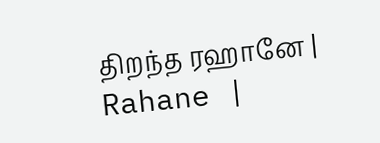திறந்த ரஹானே | Rahane |